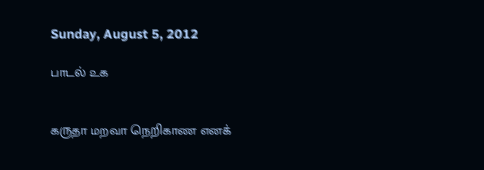Sunday, August 5, 2012

பாடல் ௨௧


கருதா மறவா நெறிகாண எனக்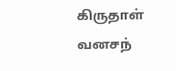கிருதாள் வனசந்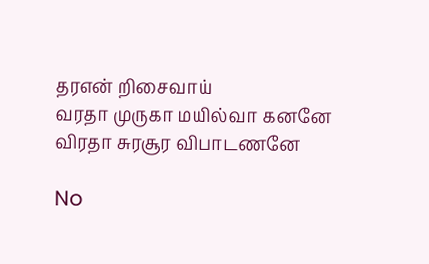தரஎன் றிசைவாய்
வரதா முருகா மயில்வா கனனே
விரதா சுரசூர விபாடணனே

No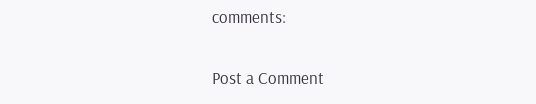comments:

Post a Comment